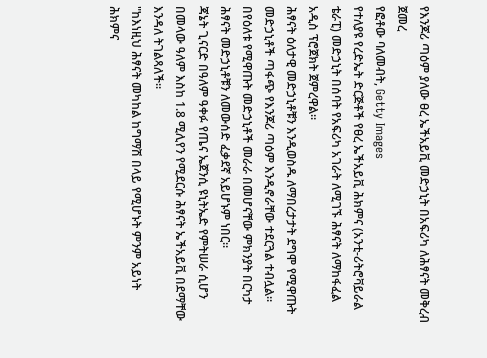የእንጆሪ ጣዕም ያለው ፀረ ኤችአይቪ መድኃኒት በአፍሪካ ለሕፃናት መቅረብ ጀመረ
የፎቶው ባለመብት, Getty Images
የተለያዩ የረድኤት ድርጅቶች የፀረ ኤችአይቪ ሕክምና (አንቲ-ሪትሮቫይራል ቴራፒ) መድኃኒት በሰባት የአፍሪካ አገራት ለሚገኙ ሕፃናት ለማከፋፈል አዲስ ፕሮጀክት ጀምረዋል።
ሕፃናት ዕለታዊ መድኃኒቶቹን እንዲወስዱ ለማበረታታት ደግሞ የሚዋጡት መድኃኒቶች ጣፋጭ የእንጆሪ ጣዕም እንዲኖራቸው ተደርጓል ተብሏል።
በየዕለቱ የሚዋጡት መድኃኒቶች መራራ በመሆናቸው ምክንያት በርካታ ሕፃናት መድኃኒቶቹን ለመውሰድ ፈቃደኛ አይሆኑም ነበር።
ጃኔት ጊናርድ በዓለም ዓቀፉ የጤና ኤጀንሲ ዩኒትኤድ የምትሠራ ሲሆን በመላው ዓለም እስከ 1.8 ሚሊየን የሚደርሱ ሕፃናት ኤችአይቪ በደማቸው እንዳለ ትገልጻለች።
"ከእነዚህ ሕፃናት መካከል ከግማሽ በላይ የሚሆኑት ምንም አይነት ሕክምና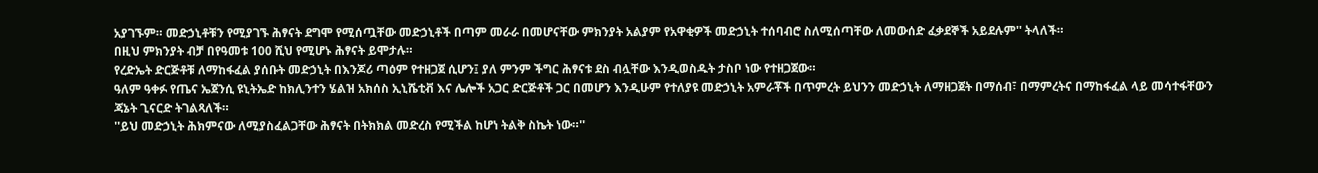አያገኙም። መድኃኒቶቹን የሚያገኙ ሕፃናት ደግሞ የሚሰጧቸው መድኃኒቶች በጣም መራራ በመሆናቸው ምክንያት አልያም የአዋቂዎች መድኃኒት ተሰባብሮ ስለሚሰጣቸው ለመውሰድ ፈቃደኞች አይደሉም'' ትላለች።
በዚህ ምክንያት ብቻ በየዓመቱ 100 ሺህ የሚሆኑ ሕፃናት ይሞታሉ።
የረድኤት ድርጅቶቹ ለማከፋፈል ያሰቡት መድኃኒት በእንጆሪ ጣዕም የተዘጋጀ ሲሆን፤ ያለ ምንም ችግር ሕፃናቱ ደስ ብሏቸው እንዲወስዱት ታስቦ ነው የተዘጋጀው።
ዓለም ዓቀፉ የጤና ኤጀንሲ ዩኒትኤድ ከክሊንተን ሄልዝ አክሰስ ኢኒሼቲቭ እና ሌሎች አጋር ድርጅቶች ጋር በመሆን እንዲሁም የተለያዩ መድኃኒት አምራቾች በጥምረት ይህንን መድኃኒት ለማዘጋጀት በማሰብ፣ በማምረትና በማከፋፈል ላይ መሳተፋቸውን ጃኔት ጊናርድ ትገልጻለች።
''ይህ መድኃኒት ሕክምናው ለሚያስፈልጋቸው ሕፃናት በትክክል መድረስ የሚችል ከሆነ ትልቅ ስኬት ነው።''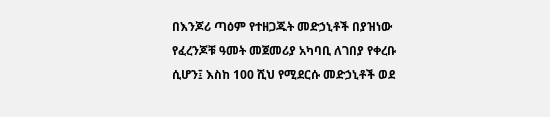በእንጆሪ ጣዕም የተዘጋጁት መድኃኒቶች በያዝነው የፈረንጆቹ ዓመት መጀመሪያ አካባቢ ለገበያ የቀረቡ ሲሆን፤ እስከ 100 ሺህ የሚደርሱ መድኃኒቶች ወደ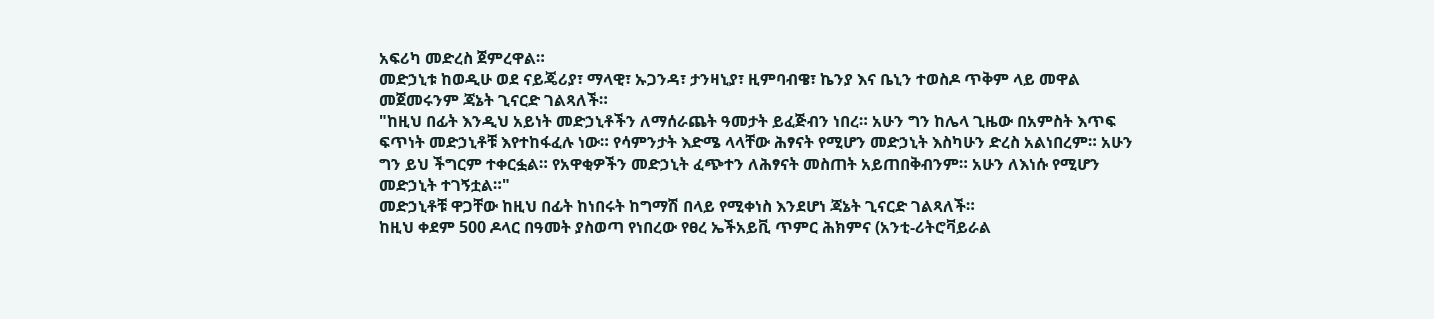አፍሪካ መድረስ ጀምረዋል።
መድኃኒቱ ከወዲሁ ወደ ናይጄሪያ፣ ማላዊ፣ ኡጋንዳ፣ ታንዛኒያ፣ ዚምባብዌ፣ ኬንያ እና ቤኒን ተወስዶ ጥቅም ላይ መዋል መጀመሩንም ጃኔት ጊናርድ ገልጻለች።
"ከዚህ በፊት እንዲህ አይነት መድኃኒቶችን ለማሰራጨት ዓመታት ይፈጅብን ነበረ። አሁን ግን ከሌላ ጊዜው በአምስት እጥፍ ፍጥነት መድኃኒቶቹ እየተከፋፈሉ ነው። የሳምንታት እድሜ ላላቸው ሕፃናት የሚሆን መድኃኒት እስካሁን ድረስ አልነበረም። አሁን ግን ይህ ችግርም ተቀርፏል። የአዋቂዎችን መድኃኒት ፈጭተን ለሕፃናት መስጠት አይጠበቅብንም። አሁን ለእነሱ የሚሆን መድኃኒት ተገኝቷል።"
መድኃኒቶቹ ዋጋቸው ከዚህ በፊት ከነበሩት ከግማሽ በላይ የሚቀነስ እንደሆነ ጃኔት ጊናርድ ገልጻለች።
ከዚህ ቀደም 500 ዶላር በዓመት ያስወጣ የነበረው የፀረ ኤችአይቪ ጥምር ሕክምና (አንቲ-ሪትሮቫይራል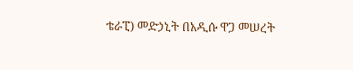ቴራፒ) መድኃኒት በአዲሱ ዋጋ መሠረት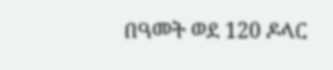በዓመት ወደ 120 ዶላር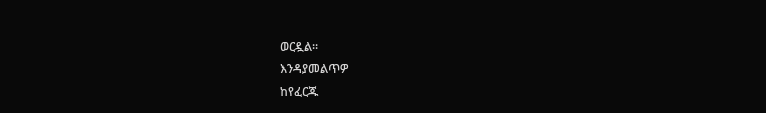ወርዷል።
እንዳያመልጥዎ
ከየፈርጁ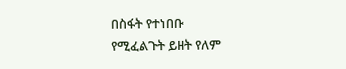በስፋት የተነበቡ
የሚፈልጉት ይዘት የለም